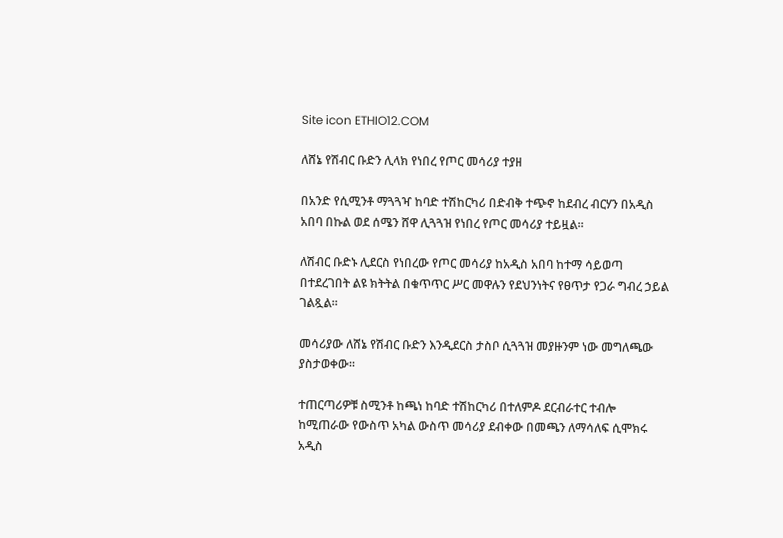Site icon ETHIO12.COM

ለሸኔ የሽብር ቡድን ሊላክ የነበረ የጦር መሳሪያ ተያዘ

በአንድ የሲሚንቶ ማጓጓዣ ከባድ ተሽከርካሪ በድብቅ ተጭኖ ከደብረ ብርሃን በአዲስ አበባ በኩል ወደ ሰሜን ሸዋ ሊጓጓዝ የነበረ የጦር መሳሪያ ተይዟል።

ለሽብር ቡድኑ ሊደርስ የነበረው የጦር መሳሪያ ከአዲስ አበባ ከተማ ሳይወጣ በተደረገበት ልዩ ክትትል በቁጥጥር ሥር መዋሉን የደህንነትና የፀጥታ የጋራ ግብረ ኃይል ገልጿል።

መሳሪያው ለሸኔ የሽብር ቡድን እንዲደርስ ታስቦ ሲጓጓዝ መያዙንም ነው መግለጫው ያስታወቀው።

ተጠርጣሪዎቹ ስሚንቶ ከጫነ ከባድ ተሽከርካሪ በተለምዶ ደርብራተር ተብሎ ከሚጠራው የውስጥ አካል ውስጥ መሳሪያ ደብቀው በመጫን ለማሳለፍ ሲሞክሩ አዲስ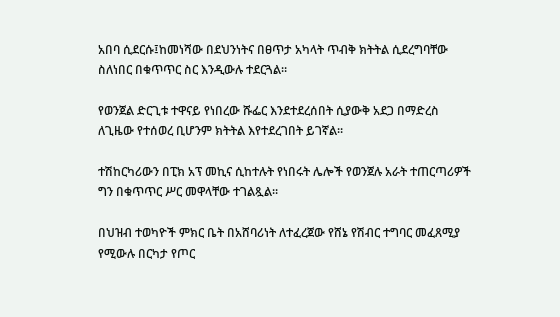አበባ ሲደርሱ፤ከመነሻው በደህንነትና በፀጥታ አካላት ጥብቅ ክትትል ሲደረግባቸው ስለነበር በቁጥጥር ስር እንዲውሉ ተደርጓል።

የወንጀል ድርጊቱ ተዋናይ የነበረው ሹፌር እንደተደረሰበት ሲያውቅ አደጋ በማድረስ ለጊዜው የተሰወረ ቢሆንም ክትትል እየተደረገበት ይገኛል።

ተሽከርካሪውን በፒክ አፕ መኪና ሲከተሉት የነበሩት ሌሎች የወንጀሉ አራት ተጠርጣሪዎች ግን በቁጥጥር ሥር መዋላቸው ተገልጿል።

በህዝብ ተወካዮች ምክር ቤት በአሸባሪነት ለተፈረጀው የሸኔ የሽብር ተግባር መፈጸሚያ የሚውሉ በርካታ የጦር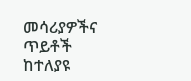መሳሪያዎችና ጥይቶች ከተለያዩ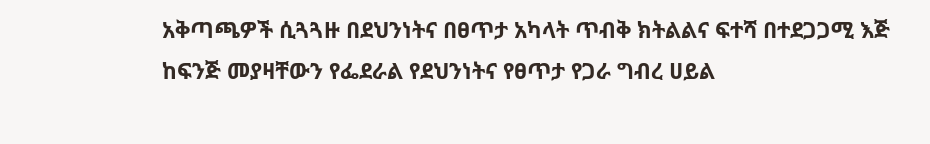አቅጣጫዎች ሲጓጓዙ በደህንነትና በፀጥታ አካላት ጥብቅ ክትልልና ፍተሻ በተደጋጋሚ እጅ ከፍንጅ መያዛቸውን የፌደራል የደህንነትና የፀጥታ የጋራ ግብረ ሀይል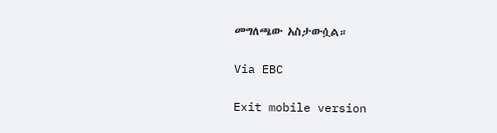መግለጫው አስታውሷል።

Via EBC

Exit mobile version